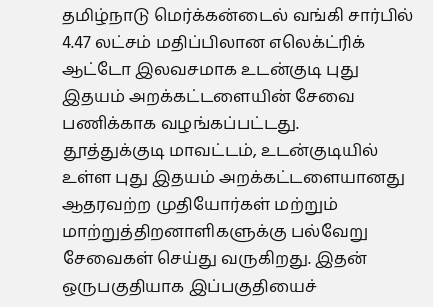தமிழ்நாடு மெர்க்கன்டைல் வங்கி சார்பில் 4.47 லட்சம் மதிப்பிலான எலெக்ட்ரிக் ஆட்டோ இலவசமாக உடன்குடி புது இதயம் அறக்கட்டளையின் சேவை பணிக்காக வழங்கப்பட்டது.
தூத்துக்குடி மாவட்டம், உடன்குடியில் உள்ள புது இதயம் அறக்கட்டளையானது ஆதரவற்ற முதியோர்கள் மற்றும் மாற்றுத்திறனாளிகளுக்கு பல்வேறு சேவைகள் செய்து வருகிறது. இதன் ஒருபகுதியாக இப்பகுதியைச்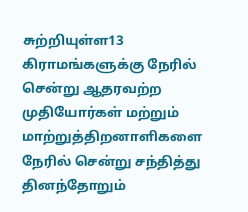சுற்றியுள்ள13 கிராமங்களுக்கு நேரில் சென்று ஆதரவற்ற முதியோர்கள் மற்றும் மாற்றுத்திறனாளிகளை நேரில் சென்று சந்தித்து தினந்தோறும்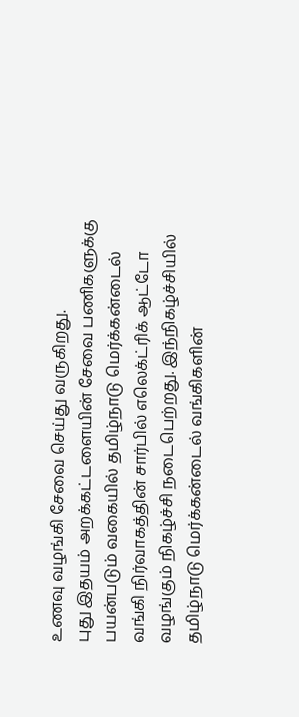உணவு வழங்கி சேவை செய்து வருகிறது.
புது இதயம் அறக்கட்டளையின் சேவை பணிகளுக்கு பயன்படும் வகையில் தமிழ்நாடு மெர்க்கன்டைல் வங்கி நிர்வாகத்தின் சார்பில் எலெக்ட்ரிக் ஆட்டோ வழங்கும் நிகழ்ச்சி நடைபெற்றது. இந்நிகழ்ச்சியில் தமிழ்நாடு மெர்க்கன்டைல் வங்கிகளின்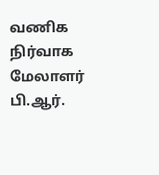வணிக நிர்வாக மேலாளர் பி.ஆர்.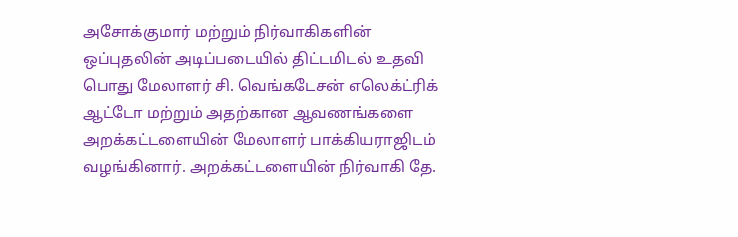அசோக்குமார் மற்றும் நிர்வாகிகளின் ஒப்புதலின் அடிப்படையில் திட்டமிடல் உதவி பொது மேலாளர் சி. வெங்கடேசன் எலெக்ட்ரிக் ஆட்டோ மற்றும் அதற்கான ஆவணங்களை அறக்கட்டளையின் மேலாளர் பாக்கியராஜிடம் வழங்கினார். அறக்கட்டளையின் நிர்வாகி தே.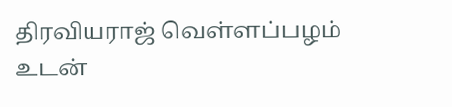திரவியராஜ் வெள்ளப்பழம் உடன்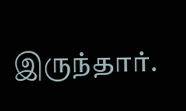இருந்தார்.